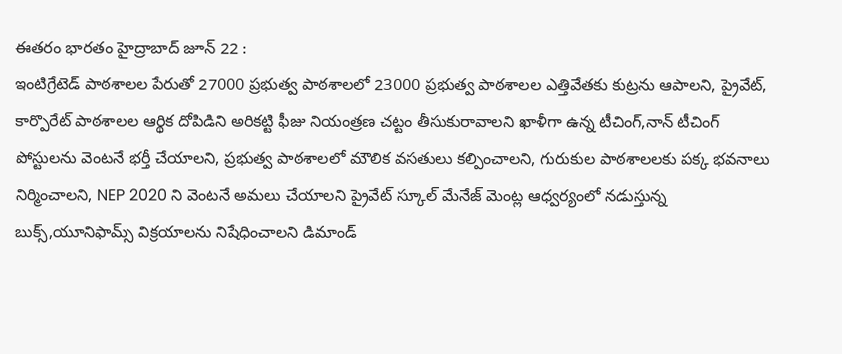ఈతరం భారతం హైద్రాబాద్ జూన్ 22 :
ఇంటిగ్రేటెడ్ పాఠశాలల పేరుతో 27000 ప్రభుత్వ పాఠశాలలో 23000 ప్రభుత్వ పాఠశాలల ఎత్తివేతకు కుట్రను ఆపాలని, ప్రైవేట్, కార్పొరేట్ పాఠశాలల ఆర్థిక దోపిడిని అరికట్టి ఫీజు నియంత్రణ చట్టం తీసుకురావాలని ఖాళీగా ఉన్న టీచింగ్,నాన్ టీచింగ్ పోస్టులను వెంటనే భర్తీ చేయాలని, ప్రభుత్వ పాఠశాలలో మౌలిక వసతులు కల్పించాలని, గురుకుల పాఠశాలలకు పక్క భవనాలు నిర్మించాలని, NEP 2020 ని వెంటనే అమలు చేయాలని ప్రైవేట్ స్కూల్ మేనేజ్ మెంట్ల ఆధ్వర్యంలో నడుస్తున్న బుక్స్,యూనిఫామ్స్ విక్రయాలను నిషేధించాలని డిమాండ్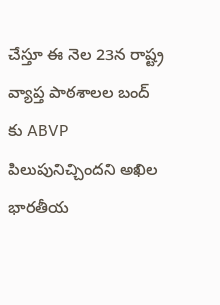చేస్తూ ఈ నెల 23న రాష్ట్ర వ్యాప్త పాఠశాలల బంద్ కు ABVP పిలుపునిచ్చిందని అఖిల భారతీయ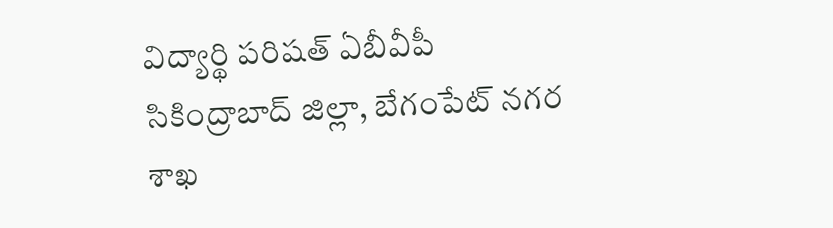విద్యార్థి పరిషత్ ఏబీవీపీ సికింద్రాబాద్ జిల్లా, బేగంపేట్ నగర శాఖ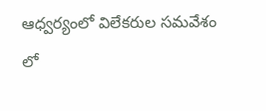ఆధ్వర్యంలో విలేకరుల సమవేశం లో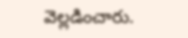వెల్లడించారు.